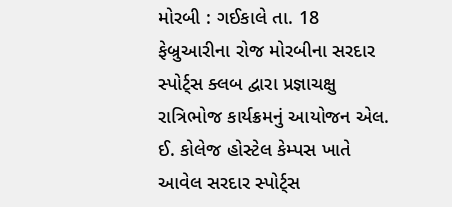મોરબી : ગઈકાલે તા. 18 ફેબ્રુઆરીના રોજ મોરબીના સરદાર સ્પોર્ટ્સ ક્લબ દ્વારા પ્રજ્ઞાચક્ષુ રાત્રિભોજ કાર્યક્રમનું આયોજન એલ. ઈ. કોલેજ હોસ્ટેલ કેમ્પસ ખાતે આવેલ સરદાર સ્પોર્ટ્સ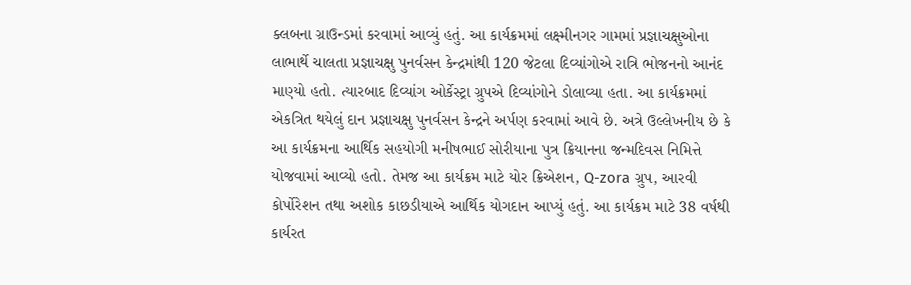ક્લબના ગ્રાઉન્ડમાં કરવામાં આવ્યું હતું. આ કાર્યક્રમમાં લક્ષ્મીનગર ગામમાં પ્રજ્ઞાચક્ષુઓના લાભાર્થે ચાલતા પ્રજ્ઞાચક્ષુ પુનર્વસન કેન્દ્રમાંથી 120 જેટલા દિવ્યાંગોએ રાત્રિ ભોજનનો આનંદ માણ્યો હતો. ત્યારબાદ દિવ્યાંગ ઓર્કેસ્ટ્રા ગ્રુપએ દિવ્યાંગોને ડોલાવ્યા હતા. આ કાર્યક્રમમાં એકત્રિત થયેલું દાન પ્રજ્ઞાચક્ષુ પુનર્વસન કેન્દ્રને અર્પણ કરવામાં આવે છે. અત્રે ઉલ્લેખનીય છે કે આ કાર્યક્રમના આર્થિક સહયોગી મનીષભાઈ સોરીયાના પુત્ર ક્રિયાનના જન્મદિવસ નિમિત્તે યોજવામાં આવ્યો હતો. તેમજ આ કાર્યક્રમ માટે યોર ક્રિએશન, Q-zora ગ્રુપ, આરવી કોર્પોરેશન તથા અશોક કાછડીયાએ આર્થિક યોગદાન આપ્યું હતું. આ કાર્યક્રમ માટે 38 વર્ષથી કાર્યરત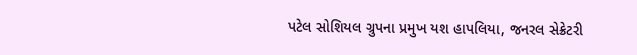પટેલ સોશિયલ ગ્રુપના પ્રમુખ યશ હાપલિયા, જનરલ સેક્રેટરી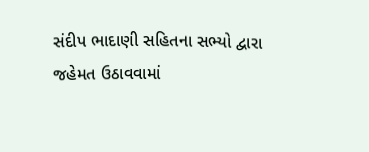સંદીપ ભાદાણી સહિતના સભ્યો દ્વારા જહેમત ઉઠાવવામાં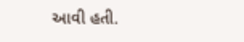આવી હતી.